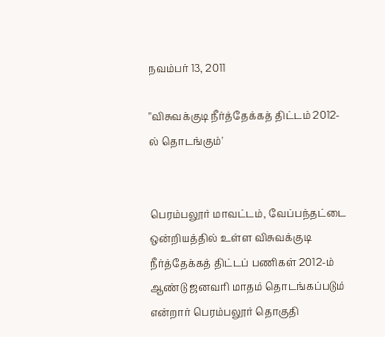நவம்பர் 13, 2011

"விசுவக்குடி நீர்த்தேக்கத் திட்டம் 2012-ல் தொடங்கும்'


பெரம்பலூர் மாவட்டம், வேப்பந்தட்டை ஒன்றியத்தில் உள்ள விசுவக்குடி நீர்த்தேக்கத் திட்டப் பணிகள் 2012-ம் ஆண்டு ஜனவரி மாதம் தொடங்கப்படும் என்றார் பெரம்பலூர் தொகுதி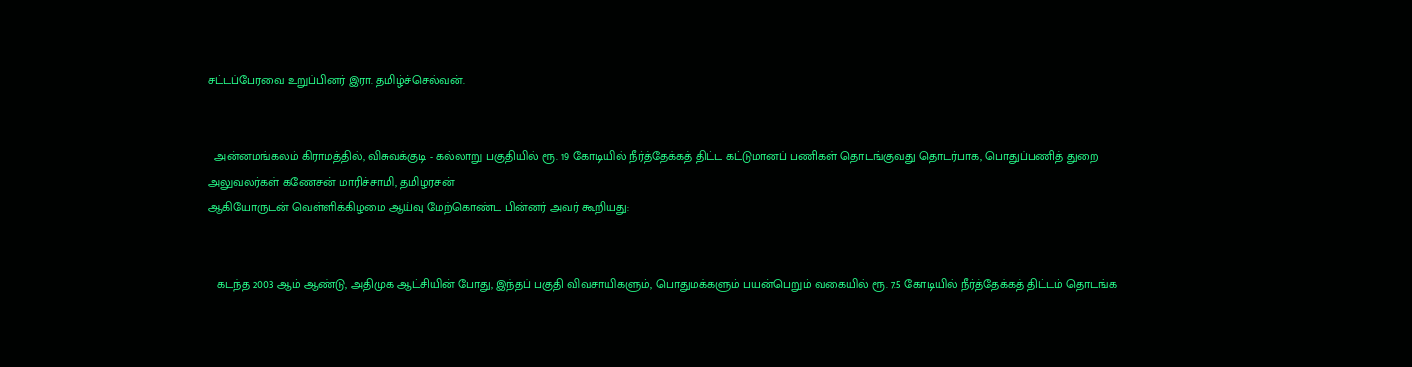சட்டப்பேரவை உறுப்பினர் இரா. தமிழ்ச்செல்வன்.


  அன்னமங்கலம் கிராமத்தில், விசுவக்குடி - கல்லாறு பகுதியில் ரூ. 19 கோடியில் நீர்த்தேக்கத் திட்ட கட்டுமானப் பணிகள் தொடங்குவது தொடர்பாக, பொதுப்பணித் துறை அலுவலர்கள் கணேசன் மாரிச்சாமி, தமிழரசன்
ஆகியோருடன் வெள்ளிக்கிழமை ஆய்வு மேற்கொண்ட பின்னர் அவர் கூறியது:


   கடந்த 2003 ஆம் ஆண்டு, அதிமுக ஆட்சியின் போது, இந்தப் பகுதி விவசாயிகளும், பொதுமக்களும் பயன்பெறும் வகையில் ரூ. 7.5 கோடியில் நீர்த்தேக்கத் திட்டம் தொடங்க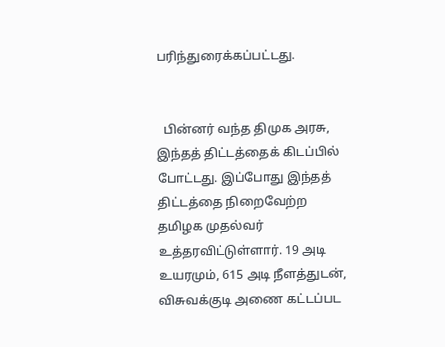பரிந்துரைக்கப்பட்டது.


  பின்னர் வந்த திமுக அரசு, இந்தத் திட்டத்தைக் கிடப்பில் போட்டது. இப்போது இந்தத் திட்டத்தை நிறைவேற்ற தமிழக முதல்வர் உத்தரவிட்டுள்ளார். 19 அடி உயரமும், 615 அடி நீளத்துடன், விசுவக்குடி அணை கட்டப்பட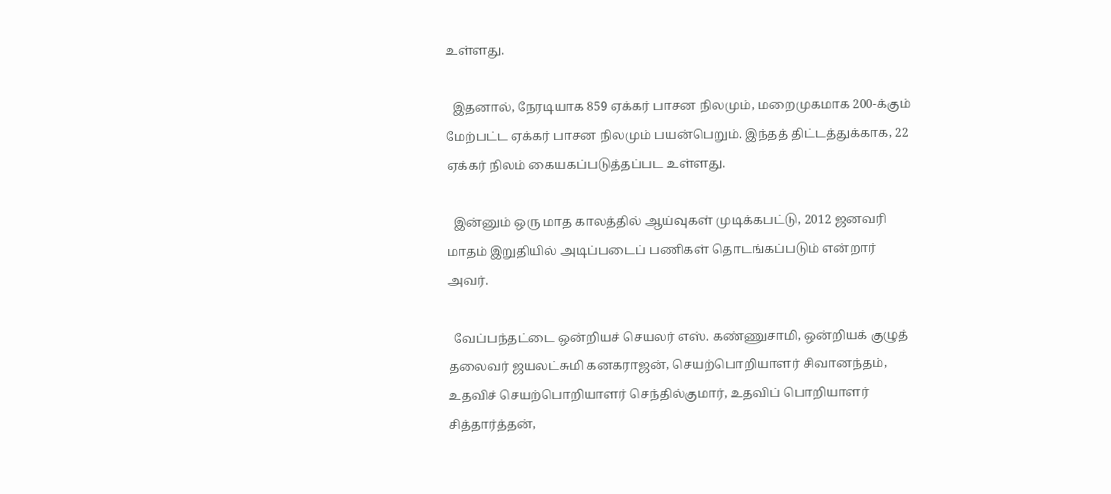உள்ளது.

  இதனால், நேரடியாக 859 ஏக்கர் பாசன நிலமும், மறைமுகமாக 200-க்கும் மேற்பட்ட ஏக்கர் பாசன நிலமும் பயன்பெறும். இந்தத் திட்டத்துக்காக, 22 ஏக்கர் நிலம் கையகப்படுத்தப்பட உள்ளது.

  இன்னும் ஒரு மாத காலத்தில் ஆய்வுகள் முடிக்கபட்டு, 2012 ஜனவரி மாதம் இறுதியில் அடிப்படைப் பணிகள் தொடங்கப்படும் என்றார் அவர்.

  வேப்பந்தட்டை ஒன்றியச் செயலர் எஸ். கண்ணுசாமி, ஒன்றியக் குழுத் தலைவர் ஜயலட்சுமி கனகராஜன், செயற்பொறியாளர் சிவானந்தம், உதவிச் செயற்பொறியாளர் செந்தில்குமார், உதவிப் பொறியாளர் சித்தார்த்தன்,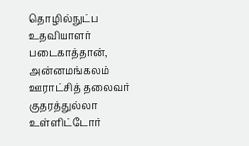தொழில்நுட்ப உதவியாளர் படைகாத்தான், அன்னமங்கலம் ஊராட்சித் தலைவர் குதரத்துல்லா உள்ளிட்டோர்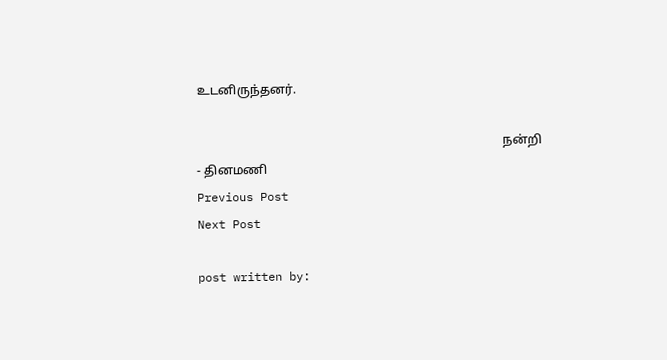உடனிருந்தனர்.

                                                                                                  நன்றி - தினமணி
Previous Post
Next Post

post written by: